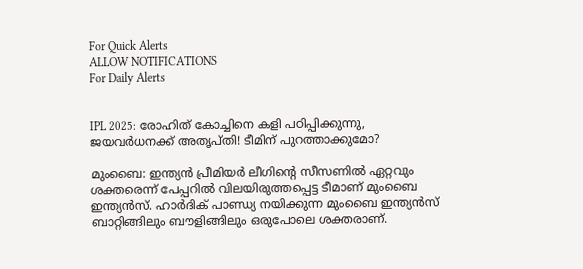For Quick Alerts
ALLOW NOTIFICATIONS
For Daily Alerts


IPL 2025: രോഹിത് കോച്ചിനെ കളി പഠിപ്പിക്കുന്നു, ജയവര്‍ധനക്ക് അതൃപ്തി! ടീമിന് പുറത്താക്കുമോ?

മുംബൈ: ഇന്ത്യന്‍ പ്രീമിയര്‍ ലീഗിന്റെ സീസണില്‍ ഏറ്റവും ശക്തരെന്ന് പേപ്പറില്‍ വിലയിരുത്തപ്പെട്ട ടീമാണ് മുംബൈ ഇന്ത്യന്‍സ്. ഹാര്‍ദിക് പാണ്ഡ്യ നയിക്കുന്ന മുംബൈ ഇന്ത്യന്‍സ് ബാറ്റിങ്ങിലും ബൗളിങ്ങിലും ഒരുപോലെ ശക്തരാണ്.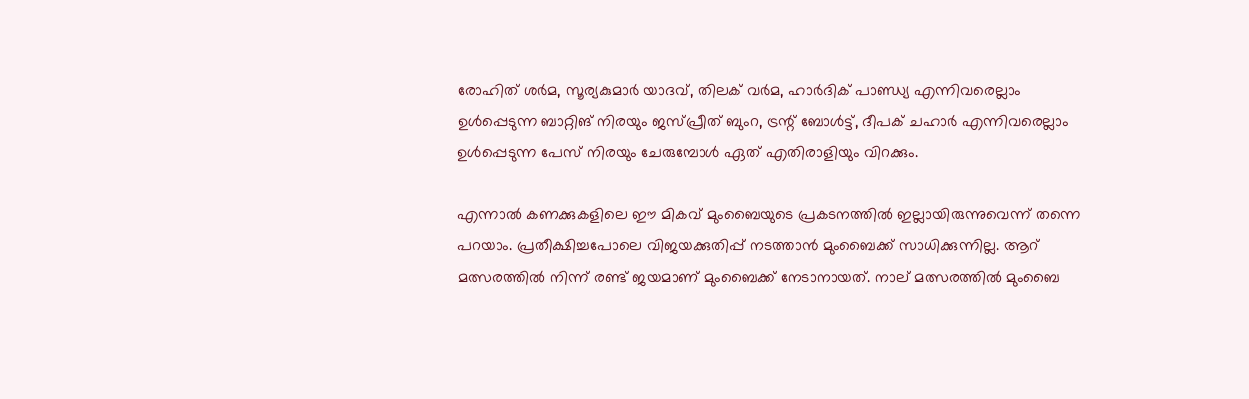രോഹിത് ശര്‍മ, സൂര്യകുമാര്‍ യാദവ്, തിലക് വര്‍മ, ഹാര്‍ദിക് പാണ്ഡ്യ എന്നിവരെല്ലാം ഉള്‍പ്പെടുന്ന ബാറ്റിങ് നിരയും ജസ്പ്രീത് ബുംറ, ട്രന്റ് ബോള്‍ട്ട്, ദീപക് ചഹാര്‍ എന്നിവരെല്ലാം ഉള്‍പ്പെടുന്ന പേസ് നിരയും ചേരുമ്പോള്‍ ഏത് എതിരാളിയും വിറക്കും.

എന്നാല്‍ കണക്കുകളിലെ ഈ മികവ് മുംബൈയുടെ പ്രകടനത്തില്‍ ഇല്ലായിരുന്നുവെന്ന് തന്നെ പറയാം. പ്രതീക്ഷിച്ചപോലെ വിജയക്കുതിപ്പ് നടത്താന്‍ മുംബൈക്ക് സാധിക്കുന്നില്ല. ആറ് മത്സരത്തില്‍ നിന്ന് രണ്ട് ജയമാണ് മുംബൈക്ക് നേടാനായത്. നാല് മത്സരത്തില്‍ മുംബൈ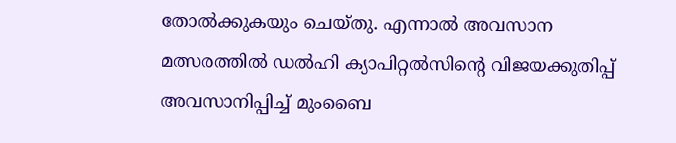തോല്‍ക്കുകയും ചെയ്തു. എന്നാല്‍ അവസാന മത്സരത്തില്‍ ഡല്‍ഹി ക്യാപിറ്റല്‍സിന്റെ വിജയക്കുതിപ്പ് അവസാനിപ്പിച്ച് മുംബൈ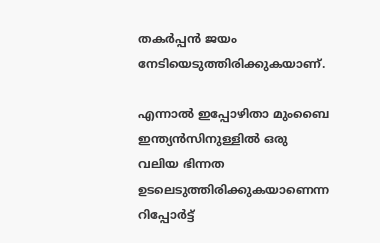തകര്‍പ്പന്‍ ജയം നേടിയെടുത്തിരിക്കുകയാണ്.

എന്നാല്‍ ഇപ്പോഴിതാ മുംബൈ ഇന്ത്യന്‍സിനുള്ളില്‍ ഒരു വലിയ ഭിന്നത ഉടലെടുത്തിരിക്കുകയാണെന്ന റിപ്പോര്‍ട്ട്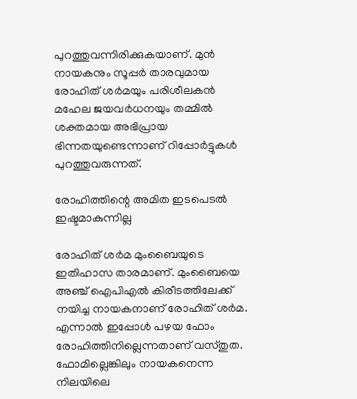പുറത്തുവന്നിരിക്കുകയാണ്. മുന്‍ നായകനും സൂപ്പര്‍ താരവുമായ രോഹിത് ശര്‍മയും പരിശീലകന്‍ മഹേല ജയവര്‍ധനയും തമ്മില്‍ ശക്തമായ അഭിപ്രായ ഭിന്നതയുണ്ടെന്നാണ് റിപ്പോര്‍ട്ടുകള്‍ പുറത്തുവരുന്നത്.

രോഹിത്തിന്റെ അമിത ഇടപെടല്‍ ഇഷ്ടമാകുന്നില്ല

രോഹിത് ശര്‍മ മുംബൈയുടെ ഇതിഹാസ താരമാണ്. മുംബൈയെ അഞ്ച് ഐപിഎല്‍ കിരീടത്തിലേക്ക് നയിച്ച നായകനാണ് രോഹിത് ശര്‍മ. എന്നാല്‍ ഇപ്പോള്‍ പഴയ ഫോം രോഹിത്തിനില്ലെന്നതാണ് വസ്തുത. ഫോമില്ലെങ്കിലും നായകനെന്ന നിലയിലെ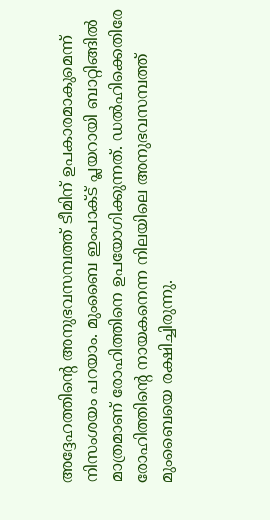അദ്ദേഹത്തിന്റെ അനുഭവസമ്പത്ത് ടീമിന് ഉപകാരമാകുമെന്ന് നിസംശയം പറയാം. മുംബൈ ഇംപാക്ട് പ്ലയറായി ബാറ്റിങ്ങില്‍ മാത്രമാണ് രോഹിത്തിനെ ഉപയോഗിക്കുന്നത്. ഡല്‍ഹിക്കെതിരേ രോഹിത്തിന്റെ നായകനെന്ന നിലയിലെ അനുഭവസമ്പത്ത് മുംബൈയെ രക്ഷിച്ചിരുന്നു.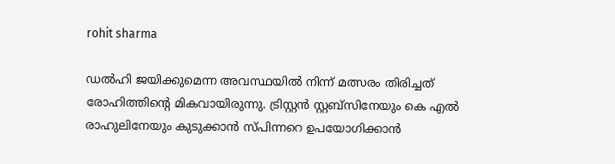rohit sharma

ഡല്‍ഹി ജയിക്കുമെന്ന അവസ്ഥയില്‍ നിന്ന് മത്സരം തിരിച്ചത് രോഹിത്തിന്റെ മികവായിരുന്നു. ട്രിസ്റ്റന്‍ സ്റ്റബ്‌സിനേയും കെ എല്‍ രാഹുലിനേയും കുടുക്കാന്‍ സ്പിന്നറെ ഉപയോഗിക്കാന്‍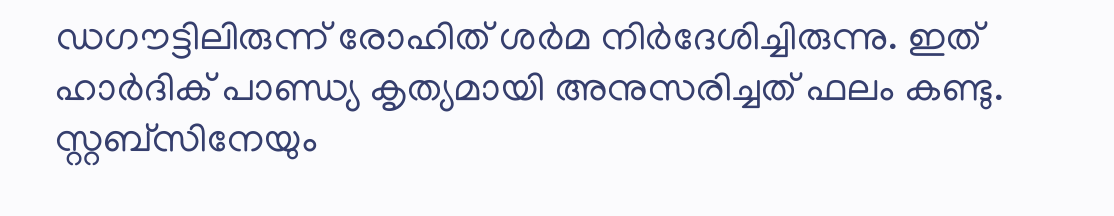ഡഗൗട്ടിലിരുന്ന് രോഹിത് ശര്‍മ നിര്‍ദേശിച്ചിരുന്നു. ഇത് ഹാര്‍ദിക് പാണ്ഡ്യ കൃത്യമായി അനുസരിച്ചത് ഫലം കണ്ടു. സ്റ്റബ്‌സിനേയും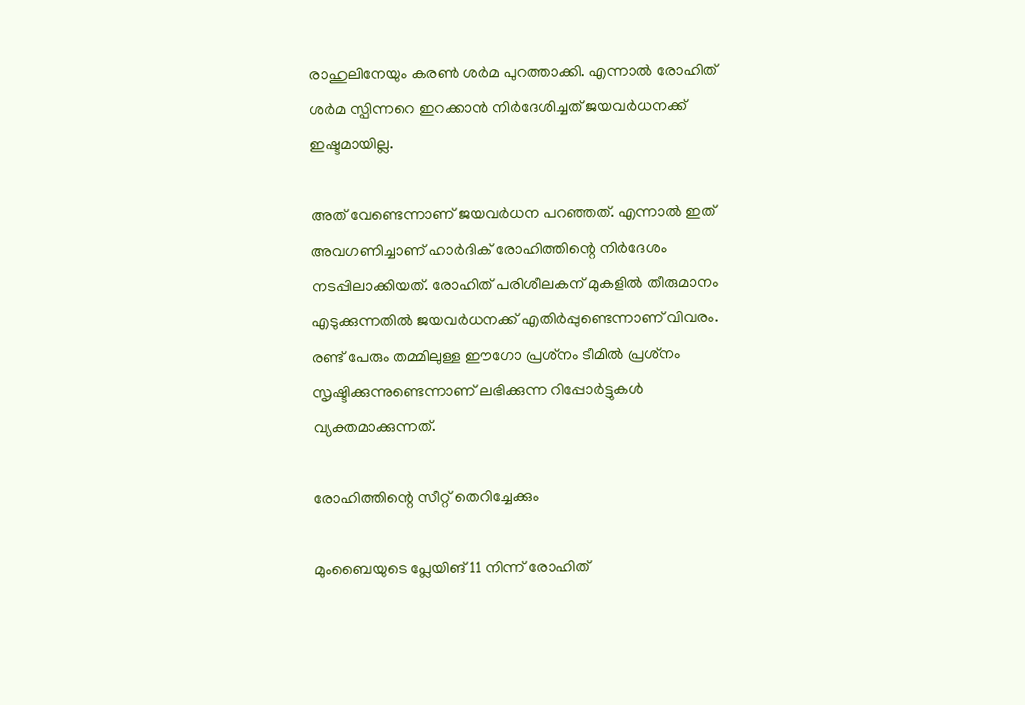രാഹുലിനേയും കരണ്‍ ശര്‍മ പുറത്താക്കി. എന്നാല്‍ രോഹിത് ശര്‍മ സ്പിന്നറെ ഇറക്കാന്‍ നിര്‍ദേശിച്ചത് ജയവര്‍ധനക്ക് ഇഷ്ടമായില്ല.

അത് വേണ്ടെന്നാണ് ജയവര്‍ധന പറഞ്ഞത്. എന്നാല്‍ ഇത് അവഗണിച്ചാണ് ഹാര്‍ദിക് രോഹിത്തിന്റെ നിര്‍ദേശം നടപ്പിലാക്കിയത്. രോഹിത് പരിശീലകന് മുകളില്‍ തീരുമാനം എടുക്കുന്നതില്‍ ജയവര്‍ധനക്ക് എതിര്‍പ്പുണ്ടെന്നാണ് വിവരം. രണ്ട് പേരും തമ്മിലുള്ള ഈഗോ പ്രശ്‌നം ടീമില്‍ പ്രശ്‌നം സൃഷ്ടിക്കുന്നുണ്ടെന്നാണ് ലഭിക്കുന്ന റിപ്പോര്‍ട്ടുകള്‍ വ്യക്തമാക്കുന്നത്.

രോഹിത്തിന്റെ സീറ്റ് തെറിച്ചേക്കും

മുംബൈയുടെ പ്ലേയിങ് 11 നിന്ന് രോഹിത്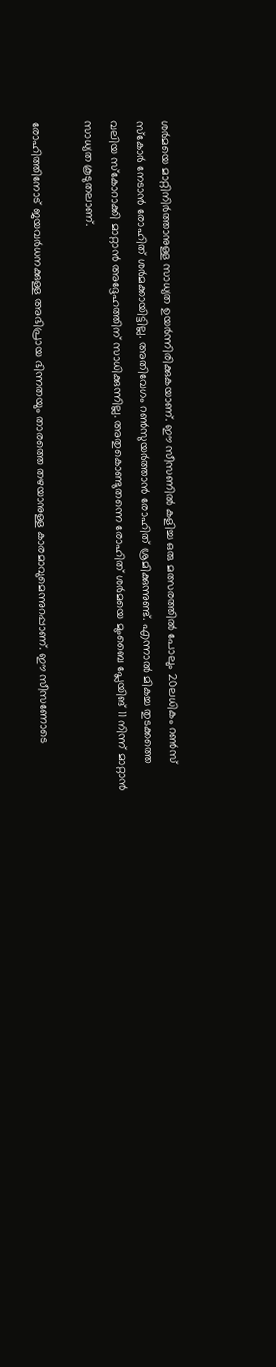ശര്‍മയെ മാറ്റിനിര്‍ത്താനുള്ള സാധ്യത ഉയര്‍ന്നിരിക്കുകയാണ്. ഈ സീസണില്‍ കളിച്ച ഒരു മത്സരത്തില്‍ പോലും 20ലധികം റണ്‍സ് സ്‌കോര്‍ നേടാന്‍ രോഹിത് ശര്‍മക്കായിട്ടില്ല. അതിവേഗം റണ്‍സുയര്‍ത്താന്‍ രോഹിത് ശ്രമിക്കുന്നുണ്ട്. എന്നാല്‍ മികച്ച തുടക്കത്തെ വലിയ സ്‌കോറാക്കി മാറ്റാന്‍ അദ്ദേഹത്തിന് സാധിക്കുന്നില്ല. അതുകൊണ്ടുതന്നെ രോഹിത് ശര്‍മയെ മുംബൈ പ്ലേയിങ് 11 നിന്ന് മാറ്റാന്‍ സാധ്യത കൂടുതലാണ്.

രോഹിത്തിനോട് ജയവര്‍ധനക്കുള്ള അഭിപ്രായ ഭിന്നതയും താരത്തെ തഴയാനുള്ള കാരമാവുമെന്നുറപ്പാണ്. ഈ സീസണോടെ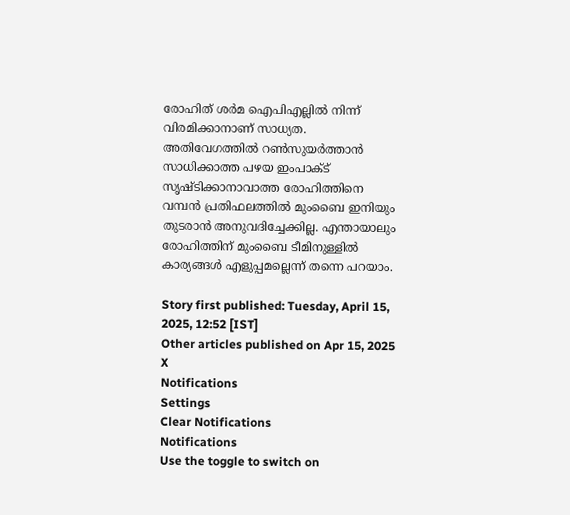രോഹിത് ശര്‍മ ഐപിഎല്ലില്‍ നിന്ന് വിരമിക്കാനാണ് സാധ്യത. അതിവേഗത്തില്‍ റണ്‍സുയര്‍ത്താന്‍ സാധിക്കാത്ത പഴയ ഇംപാക്ട് സൃഷ്ടിക്കാനാവാത്ത രോഹിത്തിനെ വമ്പന്‍ പ്രതിഫലത്തില്‍ മുംബൈ ഇനിയും തുടരാന്‍ അനുവദിച്ചേക്കില്ല. എന്തായാലും രോഹിത്തിന് മുംബൈ ടീമിനുള്ളില്‍ കാര്യങ്ങള്‍ എളുപ്പമല്ലെന്ന് തന്നെ പറയാം.

Story first published: Tuesday, April 15, 2025, 12:52 [IST]
Other articles published on Apr 15, 2025
X
Notifications
Settings
Clear Notifications
Notifications
Use the toggle to switch on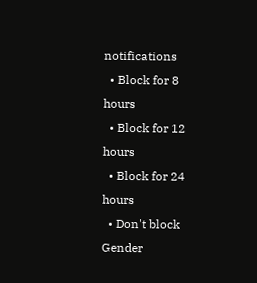notifications
  • Block for 8 hours
  • Block for 12 hours
  • Block for 24 hours
  • Don't block
Gender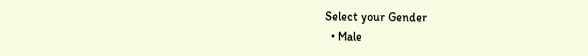Select your Gender
  • Male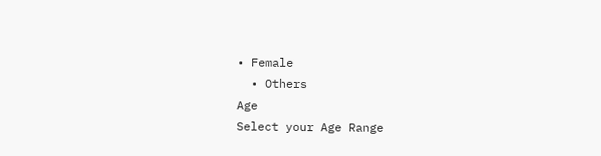• Female
  • Others
Age
Select your Age Range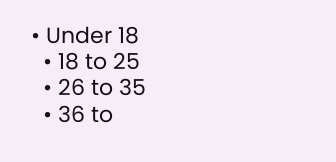• Under 18
  • 18 to 25
  • 26 to 35
  • 36 to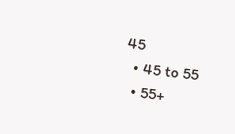45
  • 45 to 55
  • 55+